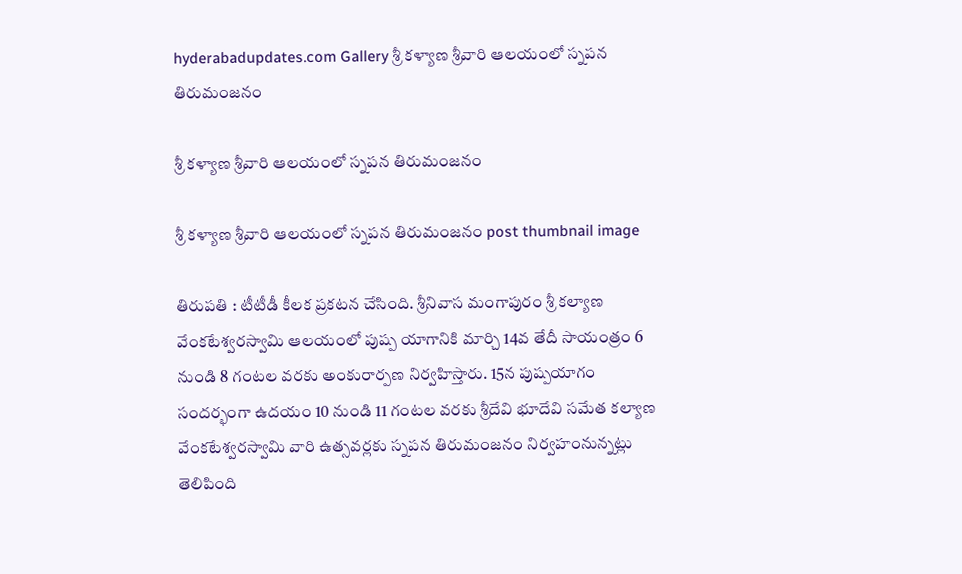hyderabadupdates.com Gallery శ్రీ క‌ళ్యాణ శ్రీ‌వారి ఆల‌యంలో స్నపన తిరుమంజనం

శ్రీ క‌ళ్యాణ శ్రీ‌వారి ఆల‌యంలో స్నపన తిరుమంజనం

శ్రీ క‌ళ్యాణ శ్రీ‌వారి ఆల‌యంలో స్నపన తిరుమంజనం post thumbnail image

తిరుప‌తి : టీటీడీ కీల‌క ప్ర‌క‌ట‌న చేసింది. శ్రీనివాస మంగాపురం శ్రీ కల్యాణ వేంకటేశ్వరస్వామి ఆలయంలో పుష్ప యాగానికి మార్చి 14వ తేదీ సాయంత్రం 6 నుండి 8 గంటల వరకు అంకురార్పణ నిర్వహిస్తారు. 15న పుష్పయాగం సందర్భంగా ఉదయం 10 నుండి 11 గంటల వరకు శ్రీదేవి భూదేవి సమేత కల్యాణ వేంకటేశ్వరస్వామి వారి ఉత్సవర్లకు స్నపన తిరుమంజనం నిర్వ‌హంనున్న‌ట్లు తెలిపింది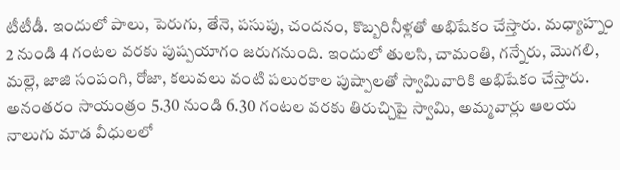టీటీడీ. ఇందులో పాలు, పెరుగు, తేనె, పసుపు, చందనం, కొబ్బరినీళ్ల‌తో అభిషేకం చేస్తారు. మధ్యాహ్నం 2 నుండి 4 గంటల వరకు పుష్పయాగం జరుగనుంది. ఇందులో తులసి, చామంతి, గన్నేరు, మొగలి, మల్లె, జాజి సంపంగి, రోజా, కలువలు వంటి పలురకాల పుష్పాలతో స్వామివారికి అభిషేకం చేస్తారు. అనంత‌రం సాయంత్రం 5.30 నుండి 6.30 గంట‌ల వ‌ర‌కు తిరుచ్చిపై స్వామి, అమ్మ‌వార్లు ఆల‌య నాలుగు మాడ వీధుల‌లో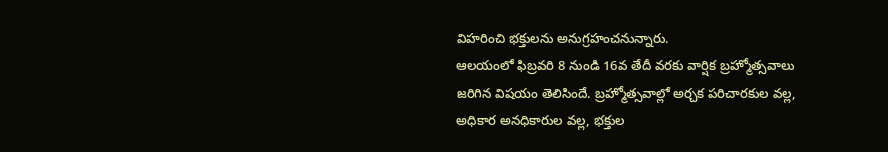విహ‌రించి భ‌క్తుల‌ను అనుగ్ర‌హంచ‌నున్నారు.
ఆలయంలో ఫిబ్ర‌వ‌రి 8 నుండి 16వ తేదీ వరకు వార్షిక బ్రహ్మోత్సవాలు జరిగిన విషయం తెలిసిందే. బ్రహ్మోత్సవాల్లో అర్చక పరిచారకుల వల్ల, అధికార అనధికారుల వల్ల, భక్తుల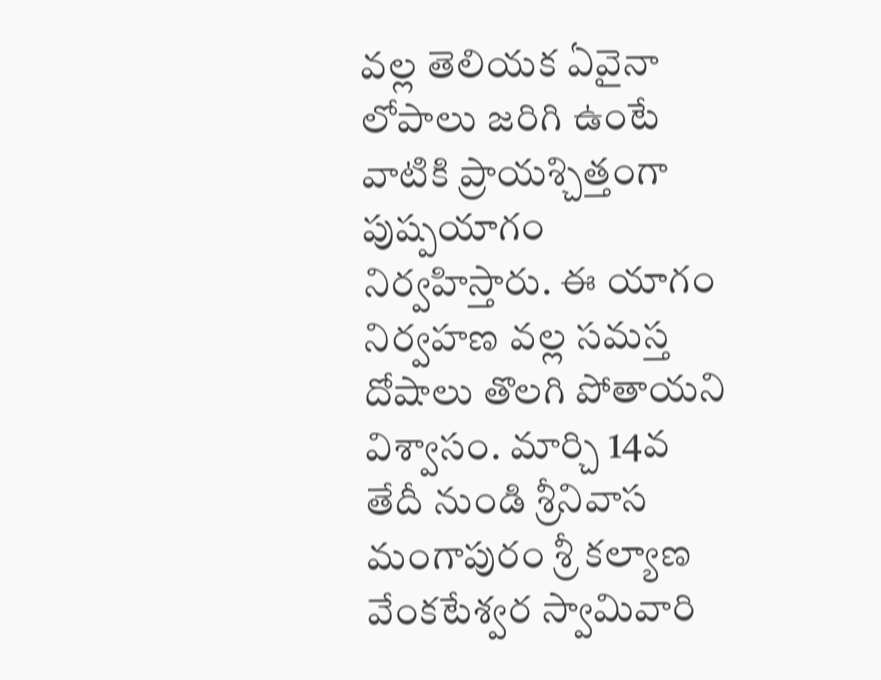వల్ల తెలియక ఏవైనా లోపాలు జరిగి ఉంటే వాటికి ప్రాయశ్చిత్తంగా పుష్పయాగం నిర్వహిస్తారు. ఈ యాగం నిర్వహణ వల్ల సమస్త దోషాలు తొలగి పోతాయని విశ్వాసం. మార్చి 14వ తేదీ నుండి శ్రీ‌నివాస మంగాపురం శ్రీ క‌ల్యాణ వేంక‌టేశ్వ‌ర స్వామివారి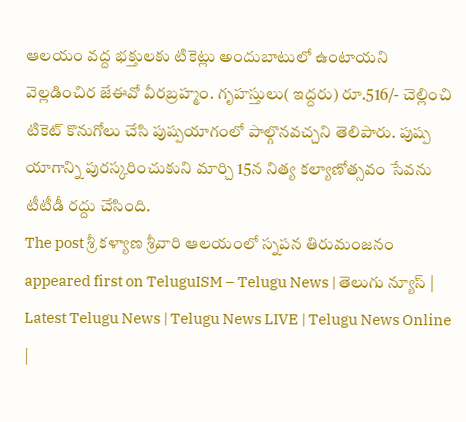ఆల‌యం వ‌ద్ద భ‌క్తుల‌కు టికెట్లు అందుబాటులో ఉంటాయని వెల్ల‌డించిర జేఈవో వీర‌బ్ర‌హ్మం. గృహస్తులు( ఇద్దరు) రూ.516/- చెల్లించి టికెట్‌ కొనుగోలు చేసి పుష్పయాగంలో పాల్గొనవచ్చని తెలిపారు. పుష్ప యాగాన్ని పురస్కరించుకుని మార్చి 15న నిత్య కల్యాణోత్సవం సేవను టీటీడీ రద్దు చేసింది.
The post శ్రీ క‌ళ్యాణ శ్రీ‌వారి ఆల‌యంలో స్నపన తిరుమంజనం appeared first on TeluguISM – Telugu News | తెలుగు న్యూస్ | Latest Telugu News | Telugu News LIVE | Telugu News Online |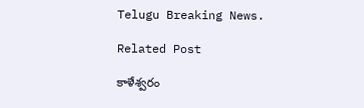Telugu Breaking News.

Related Post

కాళేశ్వ‌రం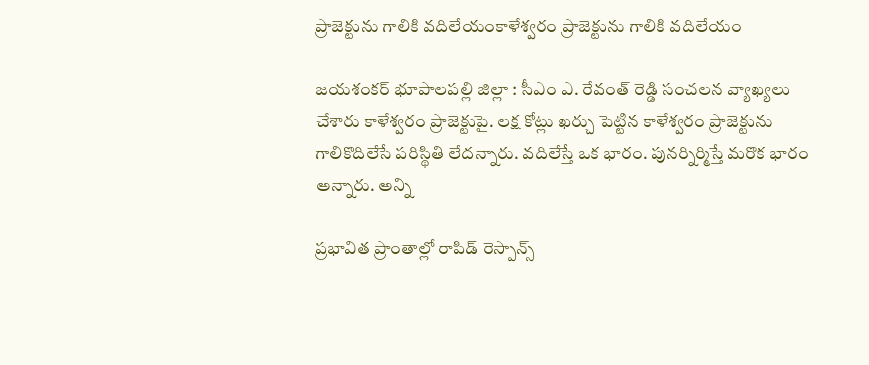ప్రాజెక్టును గాలికి వ‌దిలేయంకాళేశ్వ‌రం ప్రాజెక్టును గాలికి వ‌దిలేయం

జ‌య‌శంక‌ర్ భూపాల‌ప‌ల్లి జిల్లా : సీఎం ఎ. రేవంత్ రెడ్డి సంచ‌ల‌న వ్యాఖ్య‌లు చేశారు కాళేశ్వ‌రం ప్రాజెక్టుపై. లక్ష కోట్లు ఖర్చు పెట్టిన కాళేశ్వరం ప్రాజెక్టును గాలికొదిలేసే పరిస్థితి లేదన్నారు. వదిలేస్తే ఒక భారం. పునర్నిర్మిస్తే మరొక భారం అన్నారు. అన్ని

ప్ర‌భావిత ప్రాంతాల్లో రాపిడ్ రెస్పాన్స్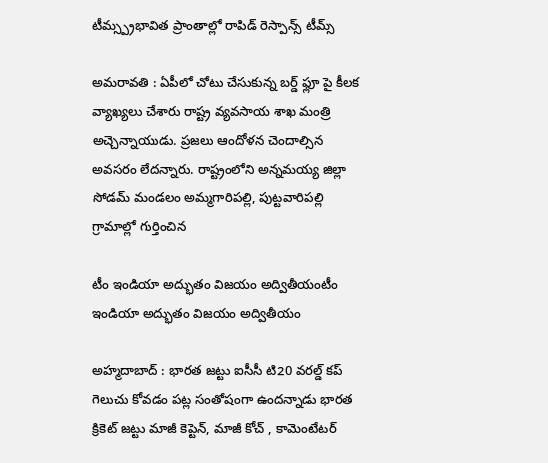టీమ్స్ప్ర‌భావిత ప్రాంతాల్లో రాపిడ్ రెస్పాన్స్ టీమ్స్

అమ‌రావ‌తి : ఏపీలో చోటు చేసుకున్న బ‌ర్డ్ ఫ్లూ పై కీల‌క వ్యాఖ్య‌లు చేశారు రాష్ట్ర వ్య‌వ‌సాయ శాఖ మంత్రి అచ్చెన్నాయుడు. ప్రజలు ఆందోళన చెందాల్సిన అవసరం లేదన్నారు. రాష్ట్రంలోని అన్నమయ్య జిల్లా సోడమ్ మండలం అమ్మగారిపల్లి, పుట్టవారిపల్లి గ్రామాల్లో గుర్తించిన

టీం ఇండియా అద్భుతం విజ‌యం అద్వితీయంటీం ఇండియా అద్భుతం విజ‌యం అద్వితీయం

అహ్మ‌దాబాద్ : భార‌త జ‌ట్టు ఐసీసీ టి20 వ‌ర‌ల్డ్ క‌ప్ గెలుచు కోవ‌డం ప‌ట్ల సంతోషంగా ఉంద‌న్నాడు భార‌త క్రికెట్ జ‌ట్టు మాజీ కెప్టెన్, మాజీ కోచ్ , కామెంటేట‌ర్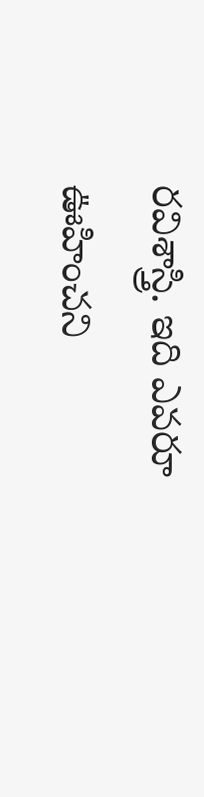ర‌విశాస్త్రి. ఇది ఎవ‌రూ ఊహించని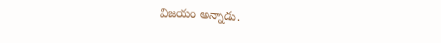విజ‌యం అన్నాడు.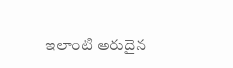ఇలాంటి అరుదైన